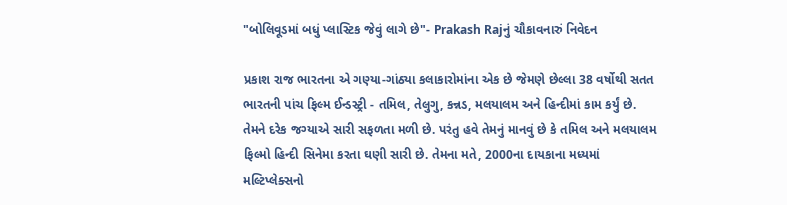"બોલિવૂડમાં બધું પ્લાસ્ટિક જેવું લાગે છે"- Prakash Rajનું ચૌકાવનારું નિવેદન

પ્રકાશ રાજ ભારતના એ ગણ્યા-ગાંઠ્યા કલાકારોમાંના એક છે જેમણે છેલ્લા 38 વર્ષોથી સતત ભારતની પાંચ ફિલ્મ ઈન્ડસ્ટ્રી - તમિલ, તેલુગુ, કન્નડ, મલયાલમ અને હિન્દીમાં કામ કર્યું છે. તેમને દરેક જગ્યાએ સારી સફળતા મળી છે. પરંતુ હવે તેમનું માનવું છે કે તમિલ અને મલયાલમ ફિલ્મો હિન્દી સિનેમા કરતા ઘણી સારી છે. તેમના મતે, 2000ના દાયકાના મધ્યમાં મલ્ટિપ્લેક્સનો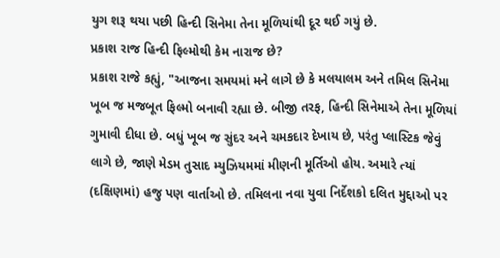યુગ શરૂ થયા પછી હિન્દી સિનેમા તેના મૂળિયાંથી દૂર થઈ ગયું છે.
પ્રકાશ રાજ હિન્દી ફિલ્મોથી કેમ નારાજ છે?
પ્રકાશ રાજે કહ્યું, "આજના સમયમાં મને લાગે છે કે મલયાલમ અને તમિલ સિનેમા ખૂબ જ મજબૂત ફિલ્મો બનાવી રહ્યા છે. બીજી તરફ, હિન્દી સિનેમાએ તેના મૂળિયાં ગુમાવી દીધા છે. બધું ખૂબ જ સુંદર અને ચમકદાર દેખાય છે, પરંતુ પ્લાસ્ટિક જેવું લાગે છે, જાણે મેડમ તુસાદ મ્યુઝિયમમાં મીણની મૂર્તિઓ હોય. અમારે ત્યાં (દક્ષિણમાં) હજુ પણ વાર્તાઓ છે. તમિલના નવા યુવા નિર્દેશકો દલિત મુદ્દાઓ પર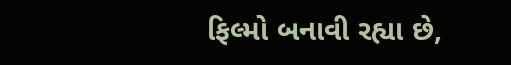ફિલ્મો બનાવી રહ્યા છે,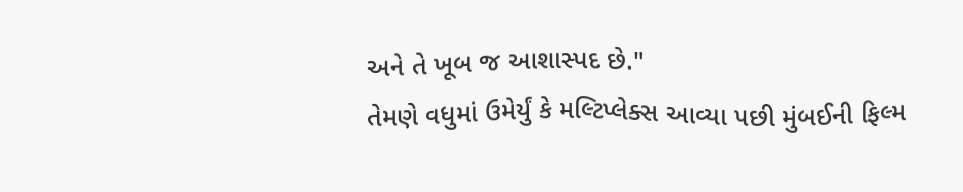અને તે ખૂબ જ આશાસ્પદ છે."
તેમણે વધુમાં ઉમેર્યું કે મલ્ટિપ્લેક્સ આવ્યા પછી મુંબઈની ફિલ્મ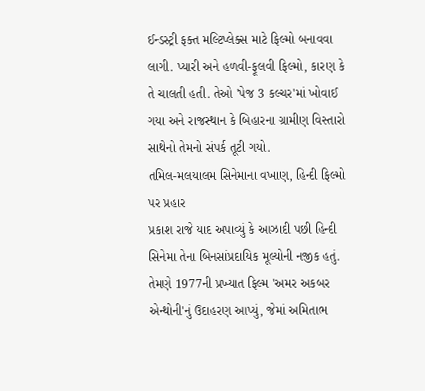ઈન્ડસ્ટ્રી ફક્ત મલ્ટિપ્લેક્સ માટે ફિલ્મો બનાવવા લાગી. પ્યારી અને હળવી-ફૂલવી ફિલ્મો, કારણ કે તે ચાલતી હતી. તેઓ 'પેજ 3 કલ્ચર'માં ખોવાઈ ગયા અને રાજસ્થાન કે બિહારના ગ્રામીણ વિસ્તારો સાથેનો તેમનો સંપર્ક તૂટી ગયો.
તમિલ-મલયાલમ સિનેમાના વખાણ, હિન્દી ફિલ્મો પર પ્રહાર
પ્રકાશ રાજે યાદ અપાવ્યું કે આઝાદી પછી હિન્દી સિનેમા તેના બિનસાંપ્રદાયિક મૂલ્યોની નજીક હતું. તેમણે 1977ની પ્રખ્યાત ફિલ્મ 'અમર અકબર એન્થોની'નું ઉદાહરણ આપ્યું, જેમાં અમિતાભ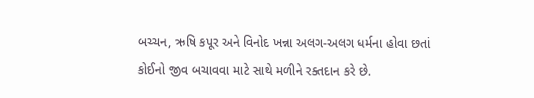બચ્ચન, ઋષિ કપૂર અને વિનોદ ખન્ના અલગ-અલગ ધર્મના હોવા છતાં કોઈનો જીવ બચાવવા માટે સાથે મળીને રક્તદાન કરે છે.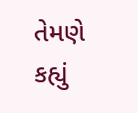તેમણે કહ્યું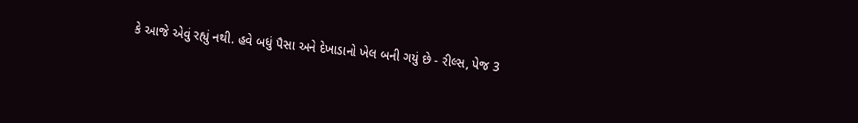કે આજે એવું રહ્યું નથી. હવે બધું પૈસા અને દેખાડાનો ખેલ બની ગયું છે - રીલ્સ, પેજ 3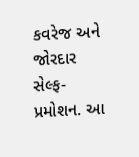કવરેજ અને જોરદાર સેલ્ફ-પ્રમોશન. આ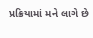પ્રક્રિયામાં મને લાગે છે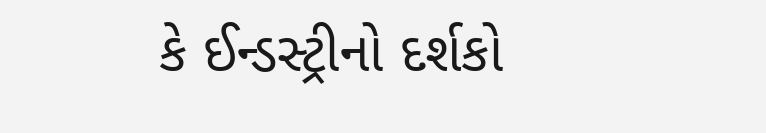કે ઈન્ડસ્ટ્રીનો દર્શકો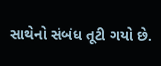સાથેનો સંબંધ તૂટી ગયો છે.